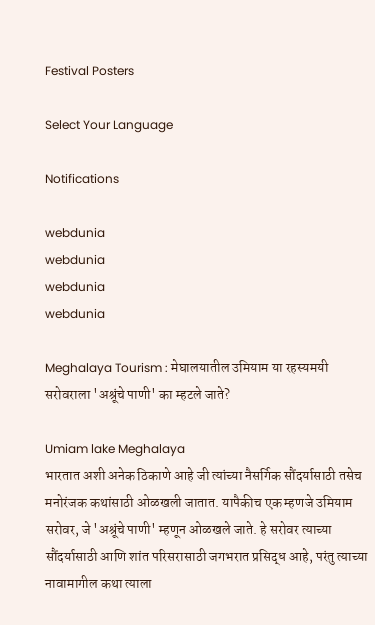Festival Posters

Select Your Language

Notifications

webdunia
webdunia
webdunia
webdunia

Meghalaya Tourism : मेघालयातील उमियाम या रहस्यमयी सरोवराला 'अश्रूंचे पाणी' का म्हटले जाते?

Umiam lake Meghalaya
भारतात अशी अनेक ठिकाणे आहे जी त्यांच्या नैसर्गिक सौंदर्यासाठी तसेच मनोरंजक कथांसाठी ओळखली जातात. यापैकीच एक म्हणजे उमियाम सरोवर, जे 'अश्रूंचे पाणी' म्हणून ओळखले जाते. हे सरोवर त्याच्या सौंदर्यासाठी आणि शांत परिसरासाठी जगभरात प्रसिद्ध आहे, परंतु त्याच्या नावामागील कथा त्याला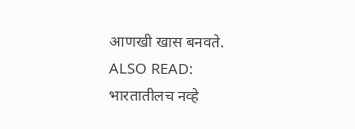आणखी खास बनवते.
ALSO READ: भारतातीलच नव्हे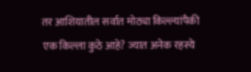तर आशियातील सर्वात मोठ्या किल्ल्यांपैकी एक किल्ला कुठे आहे? ज्यात अनेक रहस्ये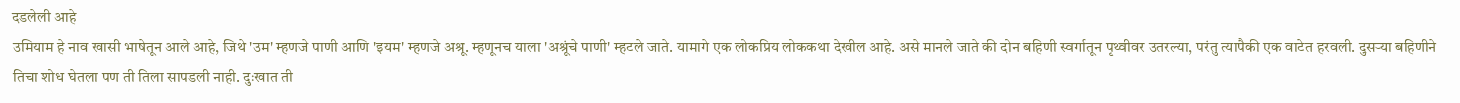दडलेली आहे
उमियाम हे नाव खासी भाषेतून आले आहे, जिथे 'उम' म्हणजे पाणी आणि 'इयम' म्हणजे अश्रू. म्हणूनच याला 'अश्रूंचे पाणी' म्हटले जाते. यामागे एक लोकप्रिय लोककथा देखील आहे. असे मानले जाते की दोन बहिणी स्वर्गातून पृथ्वीवर उतरल्या, परंतु त्यापैकी एक वाटेत हरवली. दुसऱ्या बहिणीने तिचा शोध घेतला पण ती तिला सापडली नाही. दुःखात ती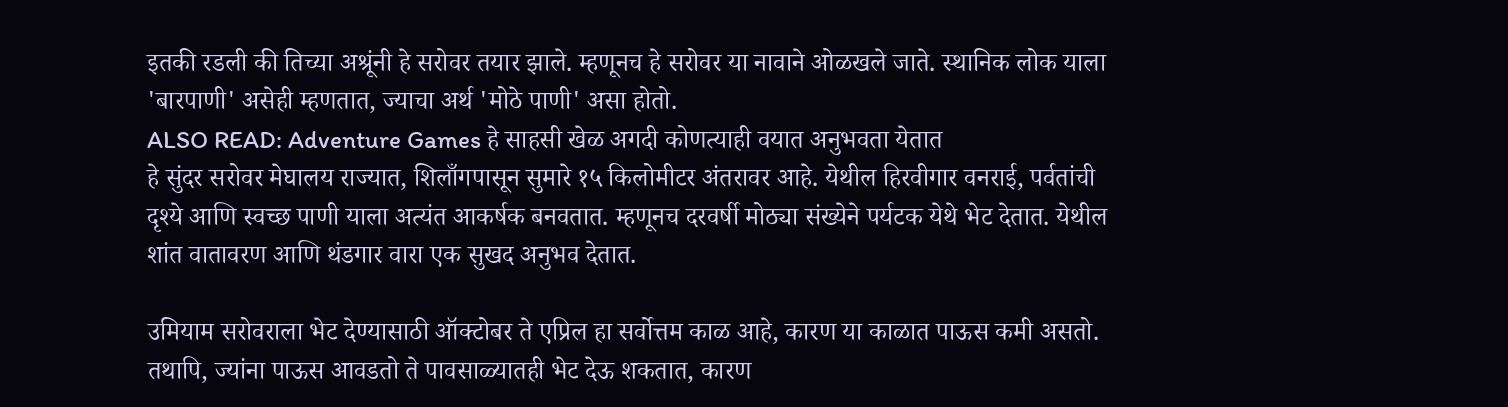इतकी रडली की तिच्या अश्रूंनी हे सरोवर तयार झाले. म्हणूनच हे सरोवर या नावाने ओळखले जाते. स्थानिक लोक याला 'बारपाणी' असेही म्हणतात, ज्याचा अर्थ 'मोठे पाणी' असा होतो.
ALSO READ: Adventure Games हे साहसी खेळ अगदी कोणत्याही वयात अनुभवता येतात
हे सुंदर सरोवर मेघालय राज्यात, शिलाँगपासून सुमारे १५ किलोमीटर अंतरावर आहे. येथील हिरवीगार वनराई, पर्वतांची दृश्ये आणि स्वच्छ पाणी याला अत्यंत आकर्षक बनवतात. म्हणूनच दरवर्षी मोठ्या संख्येने पर्यटक येथे भेट देतात. येथील शांत वातावरण आणि थंडगार वारा एक सुखद अनुभव देतात.

उमियाम सरोवराला भेट देण्यासाठी ऑक्टोबर ते एप्रिल हा सर्वोत्तम काळ आहे, कारण या काळात पाऊस कमी असतो. तथापि, ज्यांना पाऊस आवडतो ते पावसाळ्यातही भेट देऊ शकतात, कारण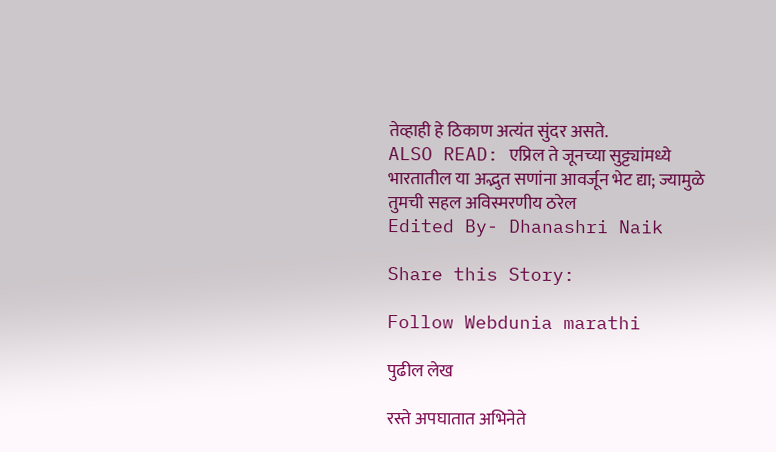तेव्हाही हे ठिकाण अत्यंत सुंदर असते.
ALSO READ: एप्रिल ते जूनच्या सुट्ट्यांमध्ये भारतातील या अद्भुत सणांना आवर्जून भेट द्या; ज्यामुळे तुमची सहल अविस्मरणीय ठरेल
Edited By- Dhanashri Naik

Share this Story:

Follow Webdunia marathi

पुढील लेख

रस्ते अपघातात अभिनेते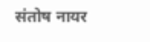संतोष नायर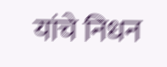यांचे निधन